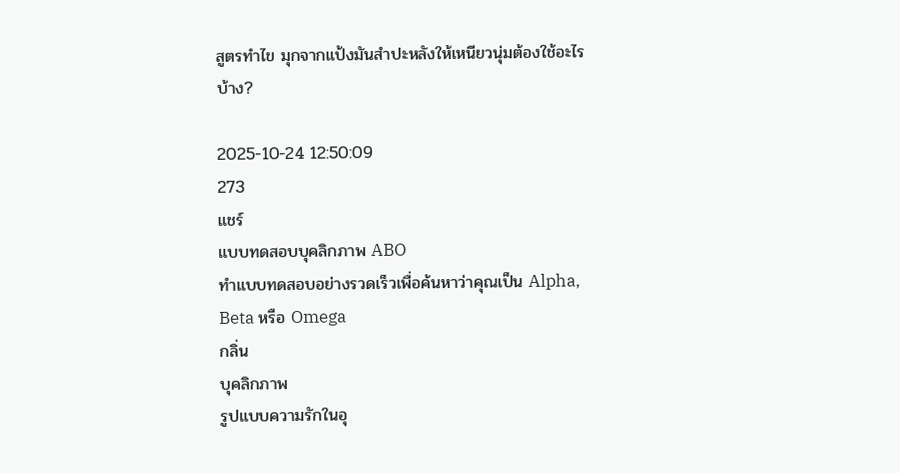สูตรทำไข มุกจากแป้งมันสำปะหลังให้เหนียวนุ่มต้องใช้อะไรบ้าง?

2025-10-24 12:50:09
273
แชร์
แบบทดสอบบุคลิกภาพ ABO
ทำแบบทดสอบอย่างรวดเร็วเพื่อค้นหาว่าคุณเป็น Alpha, Beta หรือ Omega
กลิ่น
บุคลิกภาพ
รูปแบบความรักในอุ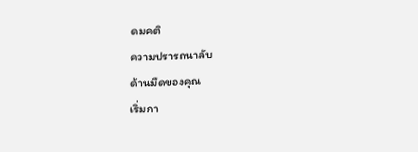ดมคติ
ความปรารถนาลับ
ด้านมืดของคุณ
เริ่มกา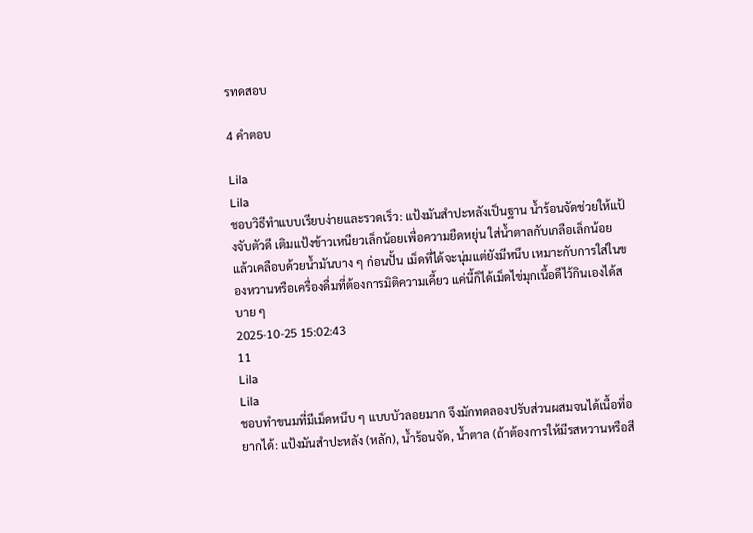รทดสอบ

4 คำตอบ

Lila
Lila
ชอบวิธีทำแบบเรียบง่ายและรวดเร็ว: แป้งมันสำปะหลังเป็นฐาน น้ำร้อนจัดช่วยให้แป้งจับตัวดี เติมแป้งข้าวเหนียวเล็กน้อยเพื่อความยืดหยุ่น ใส่น้ำตาลกับเกลือเล็กน้อย แล้วเคลือบด้วยน้ำมันบาง ๆ ก่อนปั้น เม็ดที่ได้จะนุ่มแต่ยังมีหนึบ เหมาะกับการใส่ในของหวานหรือเครื่องดื่มที่ต้องการมิติความเคี้ยว แค่นี้ก็ได้เม็ดไข่มุกเนื้อดีไว้กินเองได้สบาย ๆ
2025-10-25 15:02:43
11
Lila
Lila
ชอบทำขนมที่มีเม็ดหนึบ ๆ แบบบัวลอยมาก จึงมักทดลองปรับส่วนผสมจนได้เนื้อที่อยากได้: แป้งมันสำปะหลัง (หลัก), น้ำร้อนจัด, น้ำตาล (ถ้าต้องการให้มีรสหวานหรือสี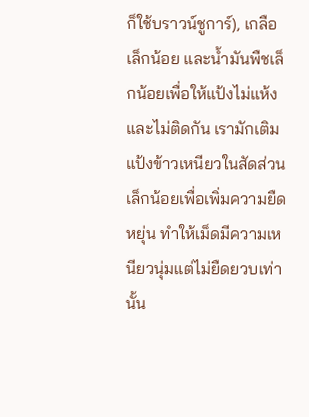ก็ใช้บราวน์ชูการ์), เกลือเล็กน้อย และน้ำมันพืชเล็กน้อยเพื่อให้แป้งไม่แห้งและไม่ติดกัน เรามักเติมแป้งข้าวเหนียวในสัดส่วนเล็กน้อยเพื่อเพิ่มความยืดหยุ่น ทำให้เม็ดมีความเหนียวนุ่มแต่ไม่ยืดยวบเท่านั้น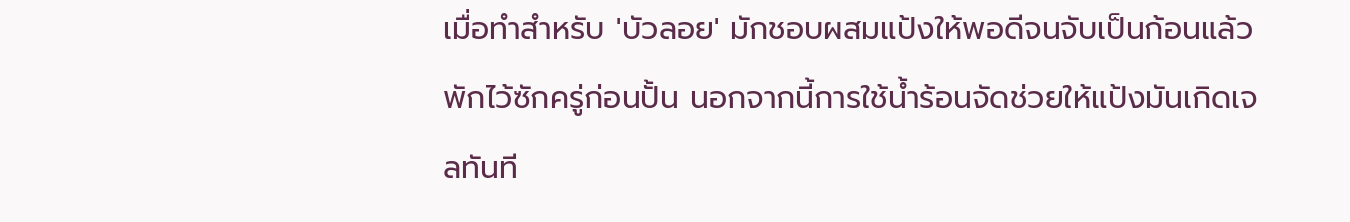เมื่อทำสำหรับ 'บัวลอย' มักชอบผสมแป้งให้พอดีจนจับเป็นก้อนแล้วพักไว้ซักครู่ก่อนปั้น นอกจากนี้การใช้น้ำร้อนจัดช่วยให้แป้งมันเกิดเจลทันที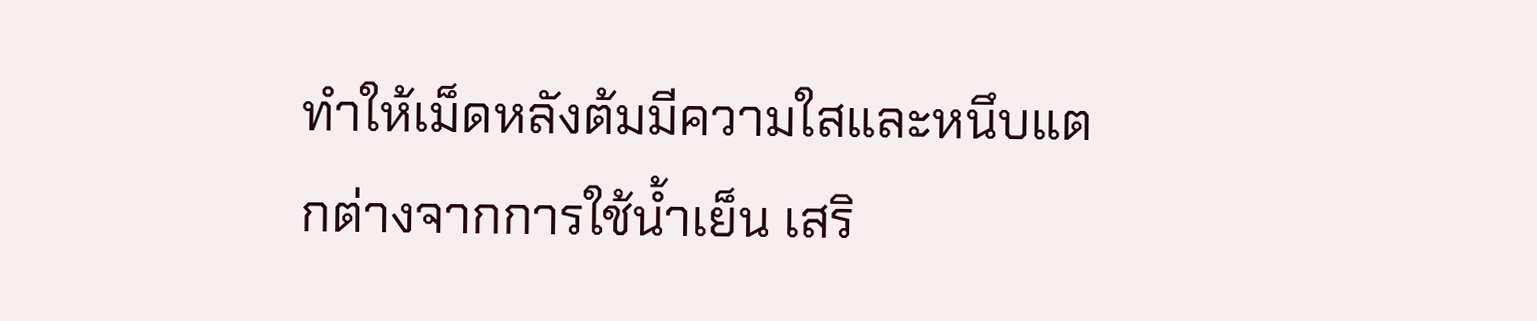ทำให้เม็ดหลังต้มมีความใสและหนึบแตกต่างจากการใช้น้ำเย็น เสริ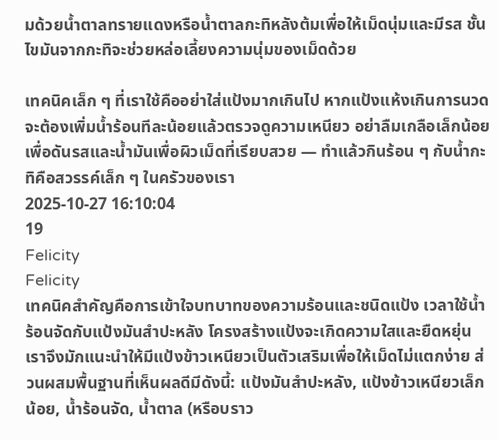มด้วยน้ำตาลทรายแดงหรือน้ำตาลกะทิหลังต้มเพื่อให้เม็ดนุ่มและมีรส ชั้นไขมันจากกะทิจะช่วยหล่อเลี้ยงความนุ่มของเม็ดด้วย

เทคนิคเล็ก ๆ ที่เราใช้คืออย่าใส่แป้งมากเกินไป หากแป้งแห้งเกินการนวดจะต้องเพิ่มน้ำร้อนทีละน้อยแล้วตรวจดูความเหนียว อย่าลืมเกลือเล็กน้อยเพื่อดันรสและน้ำมันเพื่อผิวเม็ดที่เรียบสวย — ทำแล้วกินร้อน ๆ กับน้ำกะทิคือสวรรค์เล็ก ๆ ในครัวของเรา
2025-10-27 16:10:04
19
Felicity
Felicity
เทคนิคสำคัญคือการเข้าใจบทบาทของความร้อนและชนิดแป้ง เวลาใช้น้ำร้อนจัดกับแป้งมันสำปะหลัง โครงสร้างแป้งจะเกิดความใสและยืดหยุ่น เราจึงมักแนะนำให้มีแป้งข้าวเหนียวเป็นตัวเสริมเพื่อให้เม็ดไม่แตกง่าย ส่วนผสมพื้นฐานที่เห็นผลดีมีดังนี้: แป้งมันสำปะหลัง, แป้งข้าวเหนียวเล็กน้อย, น้ำร้อนจัด, น้ำตาล (หรือบราว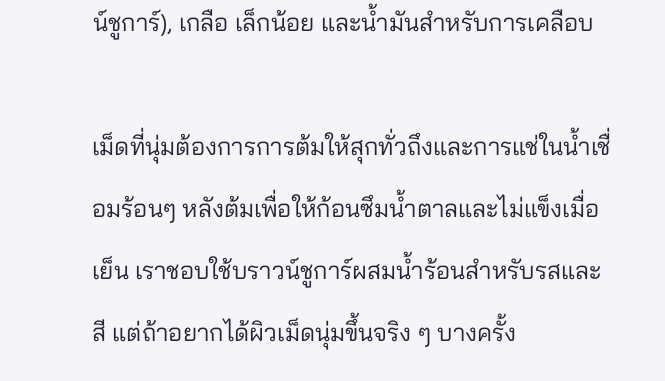น์ชูการ์), เกลือ เล็กน้อย และน้ำมันสำหรับการเคลือบ

เม็ดที่นุ่มต้องการการต้มให้สุกทั่วถึงและการแช่ในน้ำเชื่อมร้อนๆ หลังต้มเพื่อให้ก้อนซึมน้ำตาลและไม่แข็งเมื่อเย็น เราชอบใช้บราวน์ชูการ์ผสมน้ำร้อนสำหรับรสและสี แต่ถ้าอยากได้ผิวเม็ดนุ่มขึ้นจริง ๆ บางครั้ง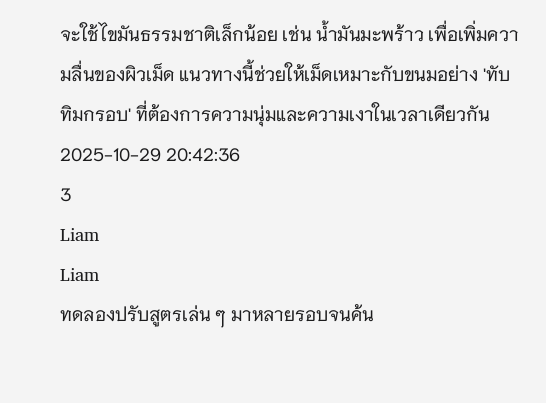จะใช้ไขมันธรรมชาติเล็กน้อย เช่น น้ำมันมะพร้าว เพื่อเพิ่มความลื่นของผิวเม็ด แนวทางนี้ช่วยให้เม็ดเหมาะกับขนมอย่าง 'ทับทิมกรอบ' ที่ต้องการความนุ่มและความเงาในเวลาเดียวกัน
2025-10-29 20:42:36
3
Liam
Liam
ทดลองปรับสูตรเล่น ๆ มาหลายรอบจนค้น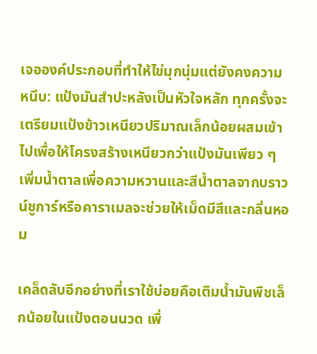เจอองค์ประกอบที่ทำให้ไข่มุกนุ่มแต่ยังคงความหนึบ: แป้งมันสำปะหลังเป็นหัวใจหลัก ทุกครั้งจะเตรียมแป้งข้าวเหนียวปริมาณเล็กน้อยผสมเข้าไปเพื่อให้โครงสร้างเหนียวกว่าแป้งมันเพียว ๆ เพิ่มน้ำตาลเพื่อความหวานและสีน้ำตาลจากบราวน์ชูการ์หรือคาราเมลจะช่วยให้เม็ดมีสีและกลิ่นหอม

เคล็ดลับอีกอย่างที่เราใช้บ่อยคือเติมน้ำมันพืชเล็กน้อยในแป้งตอนนวด เพื่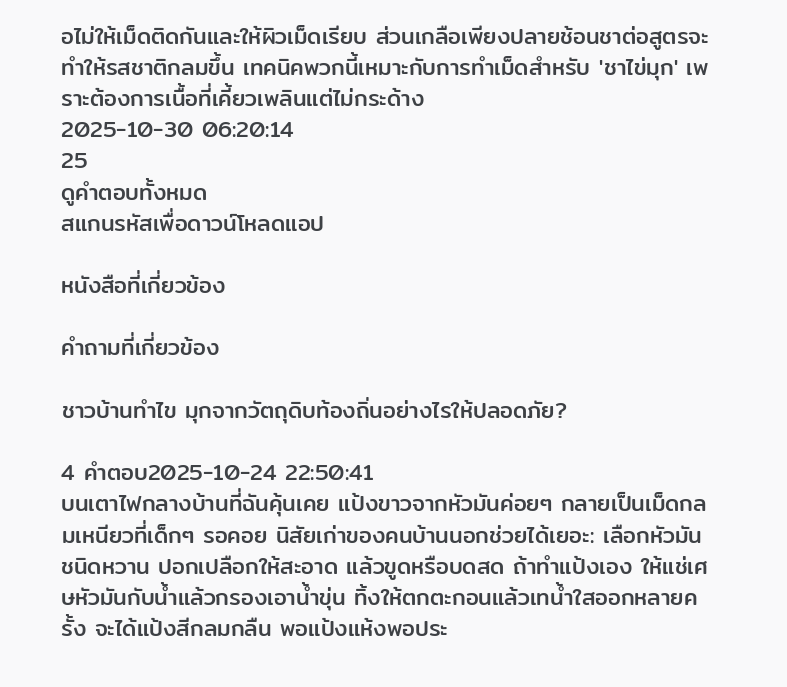อไม่ให้เม็ดติดกันและให้ผิวเม็ดเรียบ ส่วนเกลือเพียงปลายช้อนชาต่อสูตรจะทำให้รสชาติกลมขึ้น เทคนิคพวกนี้เหมาะกับการทำเม็ดสำหรับ 'ชาไข่มุก' เพราะต้องการเนื้อที่เคี้ยวเพลินแต่ไม่กระด้าง
2025-10-30 06:20:14
25
ดูคำตอบทั้งหมด
สแกนรหัสเพื่อดาวน์โหลดแอป

หนังสือที่เกี่ยวข้อง

คำถามที่เกี่ยวข้อง

ชาวบ้านทำไข มุกจากวัตถุดิบท้องถิ่นอย่างไรให้ปลอดภัย?

4 คำตอบ2025-10-24 22:50:41
บนเตาไฟกลางบ้านที่ฉันคุ้นเคย แป้งขาวจากหัวมันค่อยๆ กลายเป็นเม็ดกลมเหนียวที่เด็กๆ รอคอย นิสัยเก่าของคนบ้านนอกช่วยได้เยอะ: เลือกหัวมันชนิดหวาน ปอกเปลือกให้สะอาด แล้วขูดหรือบดสด ถ้าทำแป้งเอง ให้แช่เศษหัวมันกับน้ำแล้วกรองเอาน้ำขุ่น ทิ้งให้ตกตะกอนแล้วเทน้ำใสออกหลายครั้ง จะได้แป้งสีกลมกลืน พอแป้งแห้งพอประ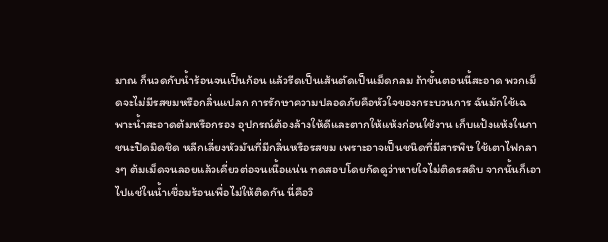มาณ ก็นวดกับน้ำร้อนจนเป็นก้อน แล้วรีดเป็นเส้นตัดเป็นเม็ดกลม ถ้าขั้นตอนนี้สะอาด พวกเม็ดจะไม่มีรสขมหรือกลิ่นแปลก การรักษาความปลอดภัยคือหัวใจของกระบวนการ ฉันมักใช้เฉพาะน้ำสะอาดต้มหรือกรอง อุปกรณ์ต้องล้างให้ดีและตากให้แห้งก่อนใช้งาน เก็บแป้งแห้งในภาชนะปิดมิดชิด หลีกเลี่ยงหัวมันที่มีกลิ่นหรือรสขม เพราะอาจเป็นชนิดที่มีสารพิษ ใช้เตาไฟกลางๆ ต้มเม็ดจนลอยแล้วเคี่ยวต่อจนเนื้อแน่น ทดสอบโดยกัดดูว่าหายใจไม่ติดรสดิบ จากนั้นก็เอาไปแช่ในน้ำเชื่อมร้อนเพื่อไม่ให้ติดกัน นี่คือวิ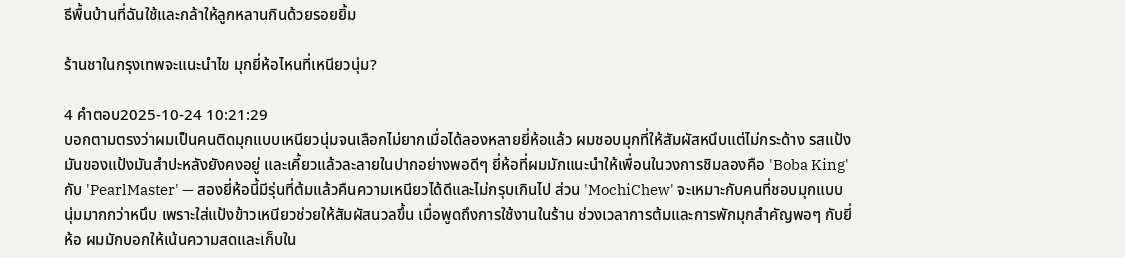ธีพื้นบ้านที่ฉันใช้และกล้าให้ลูกหลานกินด้วยรอยยิ้ม

ร้านชาในกรุงเทพจะแนะนำไข มุกยี่ห้อไหนที่เหนียวนุ่ม?

4 คำตอบ2025-10-24 10:21:29
บอกตามตรงว่าผมเป็นคนติดมุกแบบเหนียวนุ่มจนเลือกไม่ยากเมื่อได้ลองหลายยี่ห้อแล้ว ผมชอบมุกที่ให้สัมผัสหนึบแต่ไม่กระด้าง รสแป้งมันของแป้งมันสำปะหลังยังคงอยู่ และเคี้ยวแล้วละลายในปากอย่างพอดีๆ ยี่ห้อที่ผมมักแนะนำให้เพื่อนในวงการชิมลองคือ 'Boba King' กับ 'PearlMaster' — สองยี่ห้อนี้มีรุ่นที่ต้มแล้วคืนความเหนียวได้ดีและไม่กรุบเกินไป ส่วน 'MochiChew' จะเหมาะกับคนที่ชอบมุกแบบนุ่มมากกว่าหนึบ เพราะใส่แป้งข้าวเหนียวช่วยให้สัมผัสนวลขึ้น เมื่อพูดถึงการใช้งานในร้าน ช่วงเวลาการต้มและการพักมุกสำคัญพอๆ กับยี่ห้อ ผมมักบอกให้เน้นความสดและเก็บใน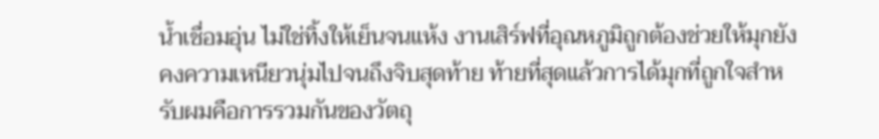น้ำเชื่อมอุ่น ไม่ใช่ทิ้งให้เย็นจนแห้ง งานเสิร์ฟที่อุณหภูมิถูกต้องช่วยให้มุกยังคงความเหนียวนุ่มไปจนถึงจิบสุดท้าย ท้ายที่สุดแล้วการได้มุกที่ถูกใจสำหรับผมคือการรวมกันของวัตถุ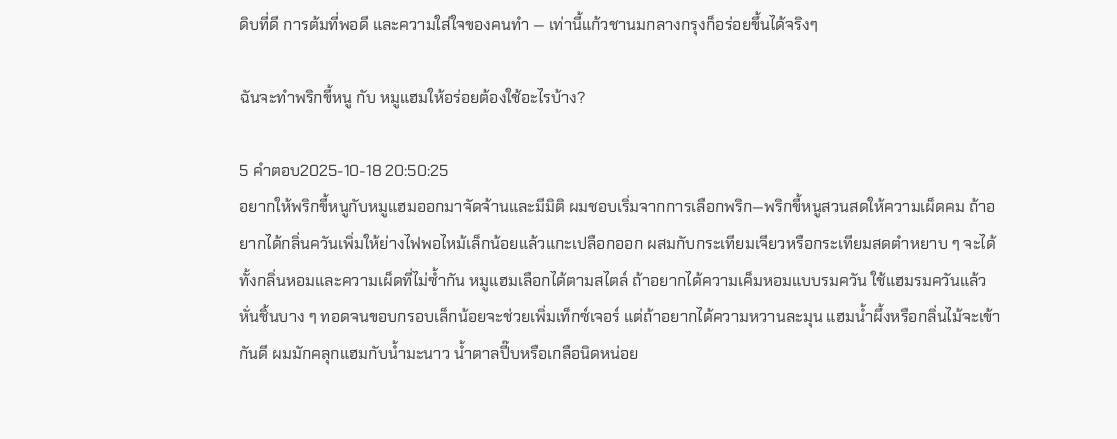ดิบที่ดี การต้มที่พอดี และความใส่ใจของคนทำ — เท่านี้แก้วชานมกลางกรุงก็อร่อยขึ้นได้จริงๆ

ฉันจะทำพริกขี้หนู กับ หมูแฮมให้อร่อยต้องใช้อะไรบ้าง?

5 คำตอบ2025-10-18 20:50:25
อยากให้พริกขี้หนูกับหมูแฮมออกมาจัดจ้านและมีมิติ ผมชอบเริ่มจากการเลือกพริก—พริกขี้หนูสวนสดให้ความเผ็ดคม ถ้าอยากได้กลิ่นควันเพิ่มให้ย่างไฟพอไหม้เล็กน้อยแล้วแกะเปลือกออก ผสมกับกระเทียมเจียวหรือกระเทียมสดตำหยาบ ๆ จะได้ทั้งกลิ่นหอมและความเผ็ดที่ไม่ซ้ำกัน หมูแฮมเลือกได้ตามสไตล์ ถ้าอยากได้ความเค็มหอมแบบรมควัน ใช้แฮมรมควันแล้วหั่นชิ้นบาง ๆ ทอดจนขอบกรอบเล็กน้อยจะช่วยเพิ่มเท็กซ์เจอร์ แต่ถ้าอยากได้ความหวานละมุน แฮมน้ำผึ้งหรือกลิ่นไม้จะเข้ากันดี ผมมักคลุกแฮมกับน้ำมะนาว น้ำตาลปี๊บหรือเกลือนิดหน่อย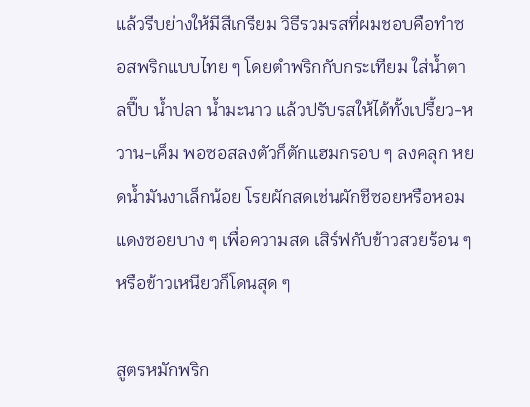แล้วรีบย่างให้มีสีเกรียม วิธีรวมรสที่ผมชอบคือทำซอสพริกแบบไทย ๆ โดยตำพริกกับกระเทียม ใส่น้ำตาลปี๊บ น้ำปลา น้ำมะนาว แล้วปรับรสให้ได้ทั้งเปรี้ยว-หวาน-เค็ม พอซอสลงตัวก็ตักแฮมกรอบ ๆ ลงคลุก หยดน้ำมันงาเล็กน้อย โรยผักสดเช่นผักชีซอยหรือหอมแดงซอยบาง ๆ เพื่อความสด เสิร์ฟกับข้าวสวยร้อน ๆ หรือข้าวเหนียวก็โดนสุด ๆ

สูตรหมักพริก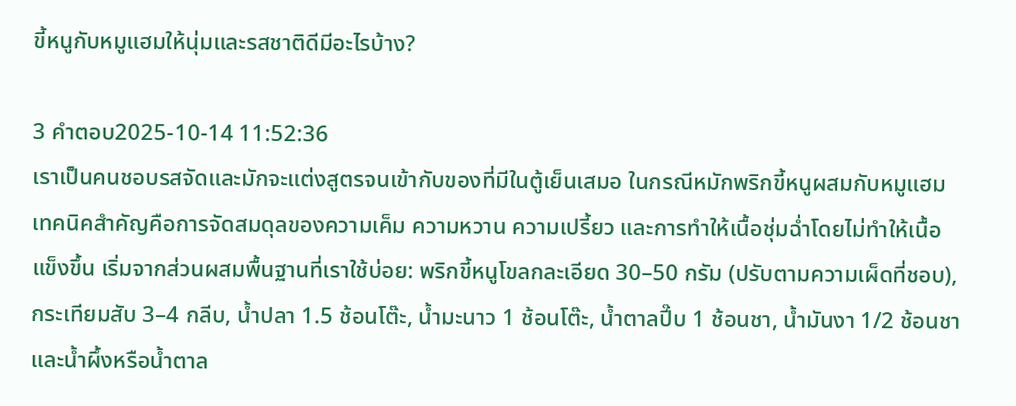ขี้หนูกับหมูแฮมให้นุ่มและรสชาติดีมีอะไรบ้าง?

3 คำตอบ2025-10-14 11:52:36
เราเป็นคนชอบรสจัดและมักจะแต่งสูตรจนเข้ากับของที่มีในตู้เย็นเสมอ ในกรณีหมักพริกขี้หนูผสมกับหมูแฮม เทคนิคสำคัญคือการจัดสมดุลของความเค็ม ความหวาน ความเปรี้ยว และการทำให้เนื้อชุ่มฉ่ำโดยไม่ทำให้เนื้อแข็งขึ้น เริ่มจากส่วนผสมพื้นฐานที่เราใช้บ่อย: พริกขี้หนูโขลกละเอียด 30–50 กรัม (ปรับตามความเผ็ดที่ชอบ), กระเทียมสับ 3–4 กลีบ, น้ำปลา 1.5 ช้อนโต๊ะ, น้ำมะนาว 1 ช้อนโต๊ะ, น้ำตาลปี๊บ 1 ช้อนชา, น้ำมันงา 1/2 ช้อนชา และน้ำผึ้งหรือน้ำตาล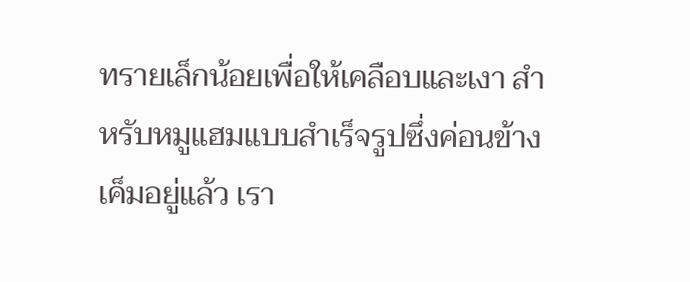ทรายเล็กน้อยเพื่อให้เคลือบและเงา สำหรับหมูแฮมแบบสำเร็จรูปซึ่งค่อนข้างเค็มอยู่แล้ว เรา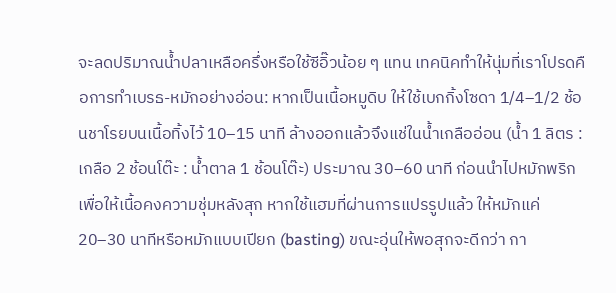จะลดปริมาณน้ำปลาเหลือครึ่งหรือใช้ซีอิ๊วน้อย ๆ แทน เทคนิคทำให้นุ่มที่เราโปรดคือการทำเบรธ-หมักอย่างอ่อน: หากเป็นเนื้อหมูดิบ ให้ใช้เบกกิ้งโซดา 1/4–1/2 ช้อนชาโรยบนเนื้อทิ้งไว้ 10–15 นาที ล้างออกแล้วจึงแช่ในน้ำเกลืออ่อน (น้ำ 1 ลิตร : เกลือ 2 ช้อนโต๊ะ : น้ำตาล 1 ช้อนโต๊ะ) ประมาณ 30–60 นาที ก่อนนำไปหมักพริก เพื่อให้เนื้อคงความชุ่มหลังสุก หากใช้แฮมที่ผ่านการแปรรูปแล้ว ให้หมักแค่ 20–30 นาทีหรือหมักแบบเปียก (basting) ขณะอุ่นให้พอสุกจะดีกว่า กา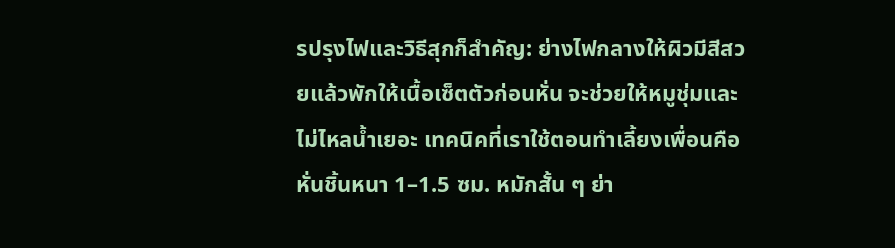รปรุงไฟและวิธีสุกก็สำคัญ: ย่างไฟกลางให้ผิวมีสีสวยแล้วพักให้เนื้อเซ็ตตัวก่อนหั่น จะช่วยให้หมูชุ่มและไม่ไหลน้ำเยอะ เทคนิคที่เราใช้ตอนทำเลี้ยงเพื่อนคือหั่นชิ้นหนา 1–1.5 ซม. หมักสั้น ๆ ย่า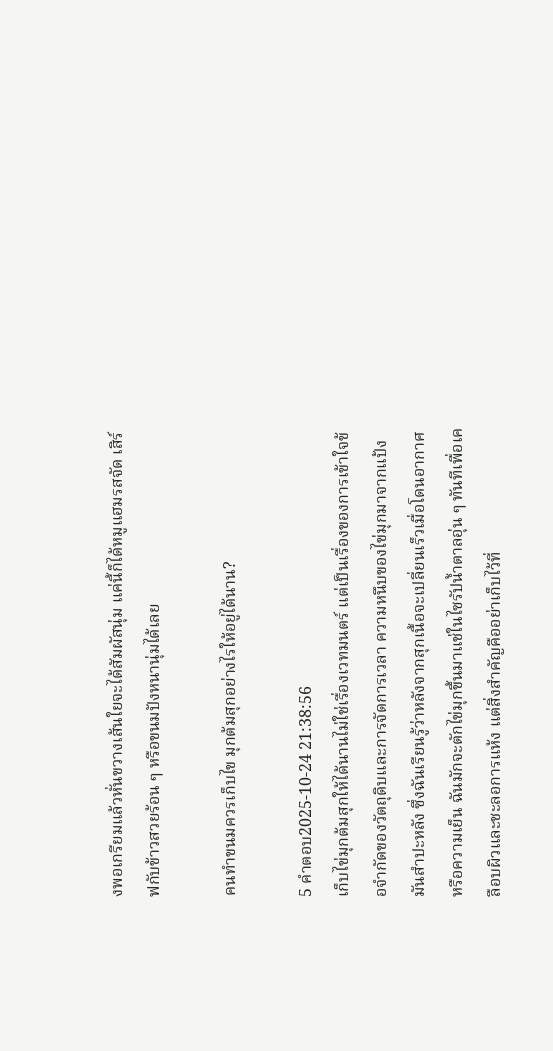งพอเกรียมแล้วหั่นขวางเส้นใยจะได้สัมผัสนุ่ม แค่นี้ก็ได้หมูแฮมรสจัด เสิร์ฟกับข้าวสวยร้อน ๆ หรือขนมปังหนานุ่มได้เลย

คนทำขนมควรเก็บไข มุกต้มสุกอย่างไรให้อยู่ได้นาน?

5 คำตอบ2025-10-24 21:38:56
เก็บไข่มุกต้มสุกให้ได้นานไม่ใช่เรื่องเวทมนตร์ แต่เป็นเรื่องของการเข้าใจข้อจำกัดของวัตถุดิบและการจัดการเวลา ความหนึบของไข่มุกมาจากแป้งมันสำปะหลัง ซึ่งฉันเรียนรู้ว่าหลังจากสุกเนื้อจะเปลี่ยนเร็วเมื่อโดนอากาศหรือความเย็น ฉันมักจะตักไข่มุกขึ้นมาแช่ในไซรัปน้ำตาลอุ่น ๆ ทันทีเพื่อเคลือบผิวและชะลอการแห้ง แต่สิ่งสำคัญคืออย่าเก็บไว้ที่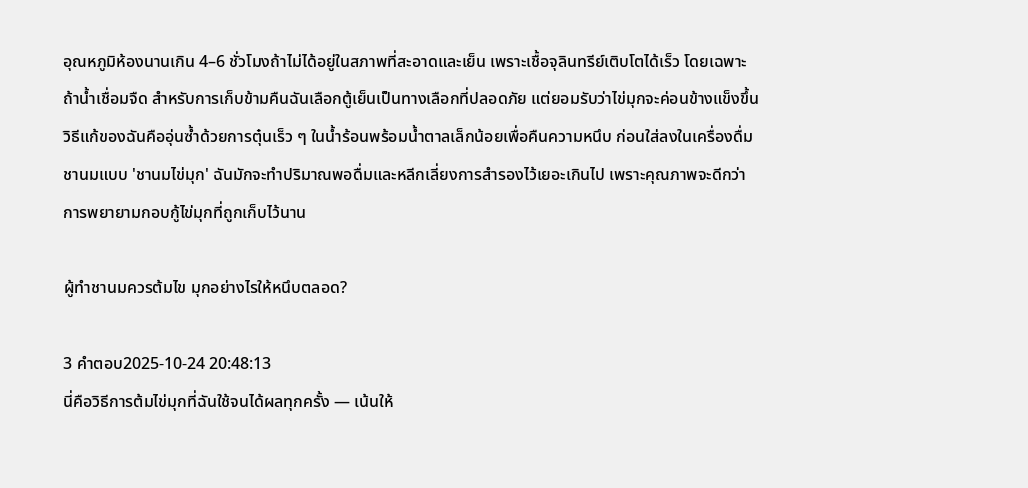อุณหภูมิห้องนานเกิน 4–6 ชั่วโมงถ้าไม่ได้อยู่ในสภาพที่สะอาดและเย็น เพราะเชื้อจุลินทรีย์เติบโตได้เร็ว โดยเฉพาะถ้าน้ำเชื่อมจืด สำหรับการเก็บข้ามคืนฉันเลือกตู้เย็นเป็นทางเลือกที่ปลอดภัย แต่ยอมรับว่าไข่มุกจะค่อนข้างแข็งขึ้น วิธีแก้ของฉันคืออุ่นซ้ำด้วยการตุ๋นเร็ว ๆ ในน้ำร้อนพร้อมน้ำตาลเล็กน้อยเพื่อคืนความหนึบ ก่อนใส่ลงในเครื่องดื่มชานมแบบ 'ชานมไข่มุก' ฉันมักจะทำปริมาณพอดื่มและหลีกเลี่ยงการสำรองไว้เยอะเกินไป เพราะคุณภาพจะดีกว่าการพยายามกอบกู้ไข่มุกที่ถูกเก็บไว้นาน

ผู้ทำชานมควรต้มไข มุกอย่างไรให้หนึบตลอด?

3 คำตอบ2025-10-24 20:48:13
นี่คือวิธีการต้มไข่มุกที่ฉันใช้จนได้ผลทุกครั้ง — เน้นให้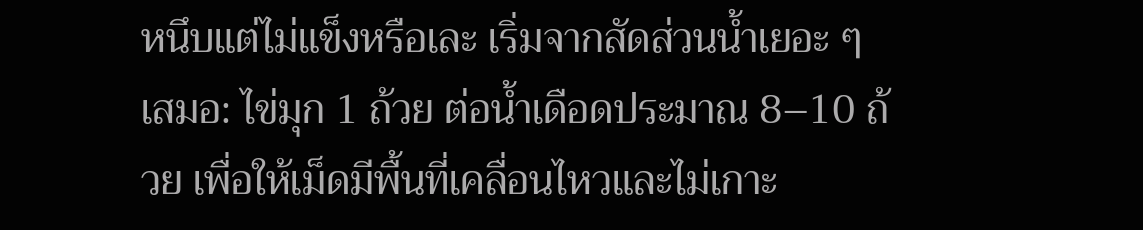หนึบแต่ไม่แข็งหรือเละ เริ่มจากสัดส่วนน้ำเยอะ ๆ เสมอ: ไข่มุก 1 ถ้วย ต่อน้ำเดือดประมาณ 8–10 ถ้วย เพื่อให้เม็ดมีพื้นที่เคลื่อนไหวและไม่เกาะ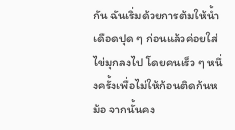กัน ฉันเริ่มด้วยการต้มให้น้ำเดือดปุด ๆ ก่อนแล้วค่อยใส่ไข่มุกลงไป โดยคนเร็ว ๆ หนึ่งครั้งเพื่อไม่ให้ก้อนติดก้นหม้อ จากนั้นคง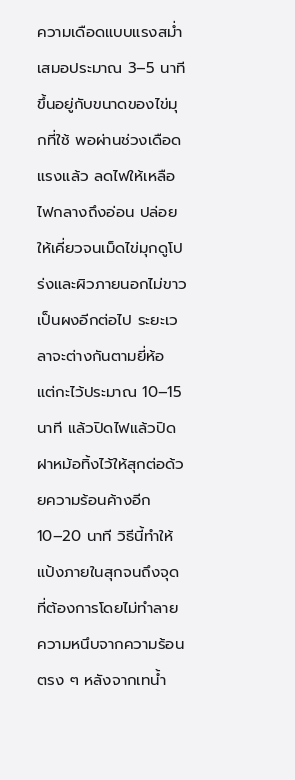ความเดือดแบบแรงสม่ำเสมอประมาณ 3–5 นาที ขึ้นอยู่กับขนาดของไข่มุกที่ใช้ พอผ่านช่วงเดือดแรงแล้ว ลดไฟให้เหลือไฟกลางถึงอ่อน ปล่อยให้เคี่ยวจนเม็ดไข่มุกดูโปร่งและผิวภายนอกไม่ขาวเป็นผงอีกต่อไป ระยะเวลาจะต่างกันตามยี่ห้อ แต่กะไว้ประมาณ 10–15 นาที แล้วปิดไฟแล้วปิดฝาหม้อทิ้งไว้ให้สุกต่อด้วยความร้อนค้างอีก 10–20 นาที วิธีนี้ทำให้แป้งภายในสุกจนถึงจุดที่ต้องการโดยไม่ทำลายความหนึบจากความร้อนตรง ๆ หลังจากเทน้ำ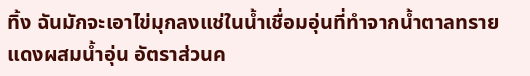ทิ้ง ฉันมักจะเอาไข่มุกลงแช่ในน้ำเชื่อมอุ่นที่ทำจากน้ำตาลทรายแดงผสมน้ำอุ่น อัตราส่วนค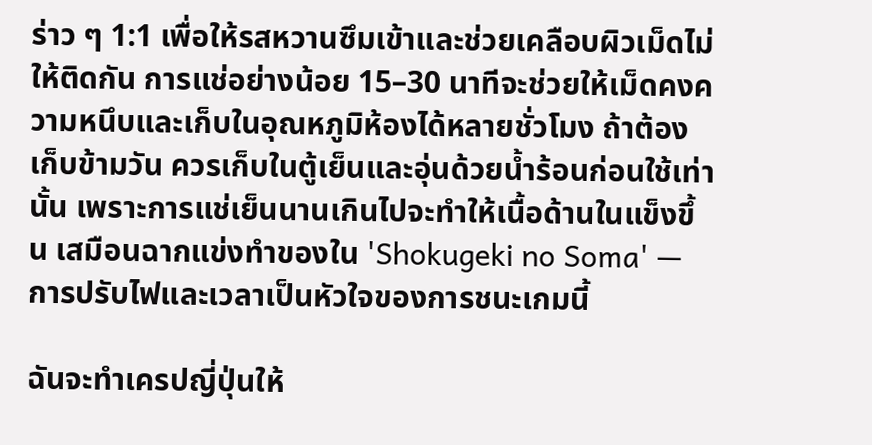ร่าว ๆ 1:1 เพื่อให้รสหวานซึมเข้าและช่วยเคลือบผิวเม็ดไม่ให้ติดกัน การแช่อย่างน้อย 15–30 นาทีจะช่วยให้เม็ดคงความหนึบและเก็บในอุณหภูมิห้องได้หลายชั่วโมง ถ้าต้องเก็บข้ามวัน ควรเก็บในตู้เย็นและอุ่นด้วยน้ำร้อนก่อนใช้เท่านั้น เพราะการแช่เย็นนานเกินไปจะทำให้เนื้อด้านในแข็งขึ้น เสมือนฉากแข่งทำของใน 'Shokugeki no Soma' — การปรับไฟและเวลาเป็นหัวใจของการชนะเกมนี้

ฉันจะทำเครปญี่ปุ่นให้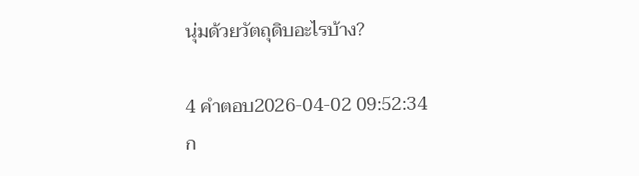นุ่มด้วยวัตถุดิบอะไรบ้าง?

4 คำตอบ2026-04-02 09:52:34
ก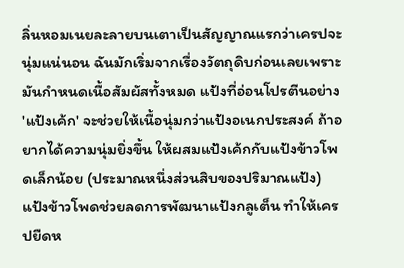ลิ่นหอมเนยละลายบนเตาเป็นสัญญาณแรกว่าเครปจะนุ่มแน่นอน ฉันมักเริ่มจากเรื่องวัตถุดิบก่อนเลยเพราะมันกำหนดเนื้อสัมผัสทั้งหมด แป้งที่อ่อนโปรตีนอย่าง 'แป้งเค้ก' จะช่วยให้เนื้อนุ่มกว่าแป้งอเนกประสงค์ ถ้าอยากได้ความนุ่มยิ่งขึ้น ให้ผสมแป้งเค้กกับแป้งข้าวโพดเล็กน้อย (ประมาณหนึ่งส่วนสิบของปริมาณแป้ง) แป้งข้าวโพดช่วยลดการพัฒนาแป้งกลูเต็น ทำให้เครปยืดห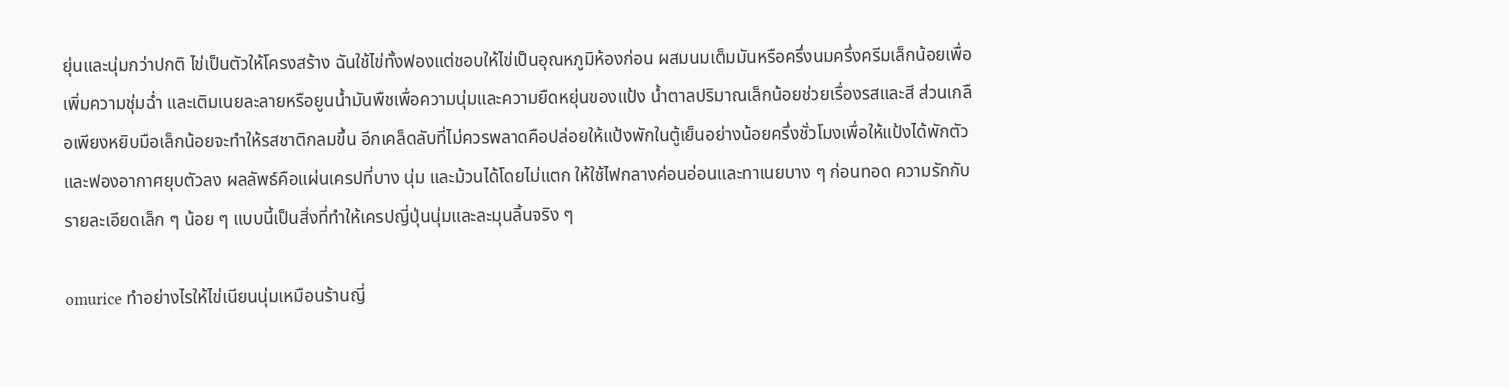ยุ่นและนุ่มกว่าปกติ ไข่เป็นตัวให้โครงสร้าง ฉันใช้ไข่ทั้งฟองแต่ชอบให้ไข่เป็นอุณหภูมิห้องก่อน ผสมนมเต็มมันหรือครึ่งนมครึ่งครีมเล็กน้อยเพื่อเพิ่มความชุ่มฉ่ำ และเติมเนยละลายหรือยูนน้ำมันพืชเพื่อความนุ่มและความยืดหยุ่นของแป้ง น้ำตาลปริมาณเล็กน้อยช่วยเรื่องรสและสี ส่วนเกลือเพียงหยิบมือเล็กน้อยจะทำให้รสชาติกลมขึ้น อีกเคล็ดลับที่ไม่ควรพลาดคือปล่อยให้แป้งพักในตู้เย็นอย่างน้อยครึ่งชั่วโมงเพื่อให้แป้งได้พักตัวและฟองอากาศยุบตัวลง ผลลัพธ์คือแผ่นเครปที่บาง นุ่ม และม้วนได้โดยไม่แตก ให้ใช้ไฟกลางค่อนอ่อนและทาเนยบาง ๆ ก่อนทอด ความรักกับรายละเอียดเล็ก ๆ น้อย ๆ แบบนี้เป็นสิ่งที่ทำให้เครปญี่ปุ่นนุ่มและละมุนลิ้นจริง ๆ

omurice ทำอย่างไรให้ไข่เนียนนุ่มเหมือนร้านญี่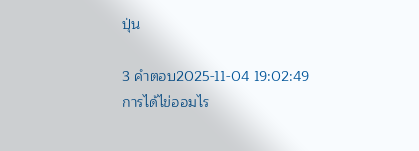ปุ่น

3 คำตอบ2025-11-04 19:02:49
การได้ไข่ออมไร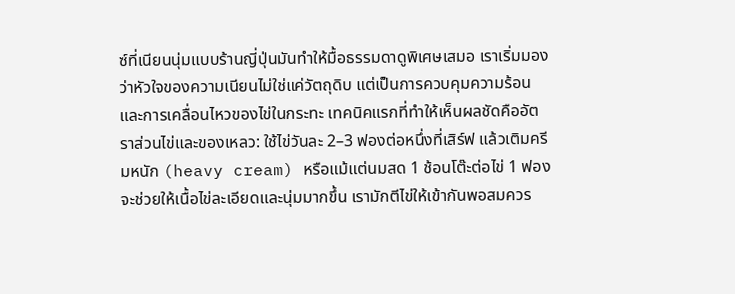ซ์ที่เนียนนุ่มแบบร้านญี่ปุ่นมันทำให้มื้อธรรมดาดูพิเศษเสมอ เราเริ่มมองว่าหัวใจของความเนียนไม่ใช่แค่วัตถุดิบ แต่เป็นการควบคุมความร้อนและการเคลื่อนไหวของไข่ในกระทะ เทคนิคแรกที่ทำให้เห็นผลชัดคืออัตราส่วนไข่และของเหลว: ใช้ไข่วันละ 2–3 ฟองต่อหนึ่งที่เสิร์ฟ แล้วเติมครีมหนัก (heavy cream) หรือแม้แต่นมสด 1 ช้อนโต๊ะต่อไข่ 1 ฟอง จะช่วยให้เนื้อไข่ละเอียดและนุ่มมากขึ้น เรามักตีไข่ให้เข้ากันพอสมควร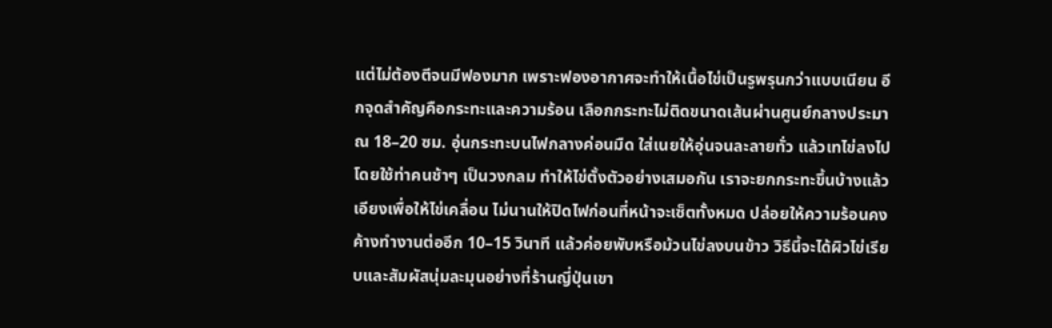แต่ไม่ต้องตีจนมีฟองมาก เพราะฟองอากาศจะทำให้เนื้อไข่เป็นรูพรุนกว่าแบบเนียน อีกจุดสำคัญคือกระทะและความร้อน เลือกกระทะไม่ติดขนาดเส้นผ่านศูนย์กลางประมาณ 18–20 ซม. อุ่นกระทะบนไฟกลางค่อนมืด ใส่เนยให้อุ่นจนละลายทั่ว แล้วเทไข่ลงไปโดยใช้ท่าคนช้าๆ เป็นวงกลม ทำให้ไข่ตั้งตัวอย่างเสมอกัน เราจะยกกระทะขึ้นบ้างแล้วเอียงเพื่อให้ไข่เคลื่อน ไม่นานให้ปิดไฟก่อนที่หน้าจะเซ็ตทั้งหมด ปล่อยให้ความร้อนคงค้างทำงานต่ออีก 10–15 วินาที แล้วค่อยพับหรือม้วนไข่ลงบนข้าว วิธีนี้จะได้ผิวไข่เรียบและสัมผัสนุ่มละมุนอย่างที่ร้านญี่ปุ่นเขา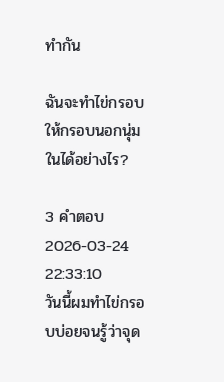ทำกัน

ฉันจะทำไข่กรอบให้กรอบนอกนุ่มในได้อย่างไร?

3 คำตอบ2026-03-24 22:33:10
วันนี้ผมทำไข่กรอบบ่อยจนรู้ว่าจุด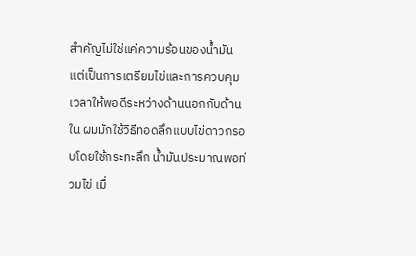สำคัญไม่ใช่แค่ความร้อนของน้ำมัน แต่เป็นการเตรียมไข่และการควบคุมเวลาให้พอดีระหว่างด้านนอกกับด้านใน ผมมักใช้วิธีทอดลึกแบบไข่ดาวกรอบโดยใช้กระทะลึก น้ำมันประมาณพอท่วมไข่ เมื่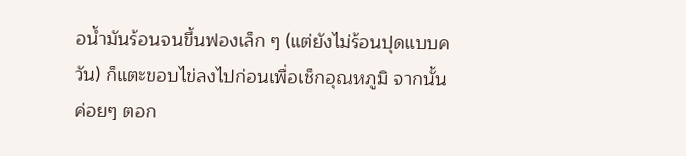อน้ำมันร้อนจนขึ้นฟองเล็ก ๆ (แต่ยังไม่ร้อนปุดแบบควัน) ก็แตะขอบไข่ลงไปก่อนเพื่อเช็กอุณหภูมิ จากนั้นค่อยๆ ตอก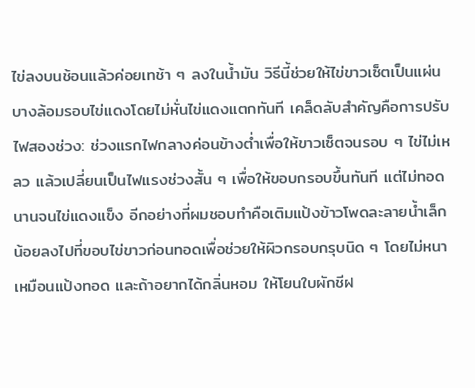ไข่ลงบนช้อนแล้วค่อยเทช้า ๆ ลงในน้ำมัน วิธีนี้ช่วยให้ไข่ขาวเซ็ตเป็นแผ่นบางล้อมรอบไข่แดงโดยไม่หั่นไข่แดงแตกทันที เคล็ดลับสำคัญคือการปรับไฟสองช่วง: ช่วงแรกไฟกลางค่อนข้างต่ำเพื่อให้ขาวเซ็ตจนรอบ ๆ ไข่ไม่เหลว แล้วเปลี่ยนเป็นไฟแรงช่วงสั้น ๆ เพื่อให้ขอบกรอบขึ้นทันที แต่ไม่ทอดนานจนไข่แดงแข็ง อีกอย่างที่ผมชอบทำคือเติมแป้งข้าวโพดละลายน้ำเล็กน้อยลงไปที่ขอบไข่ขาวก่อนทอดเพื่อช่วยให้ผิวกรอบกรุบนิด ๆ โดยไม่หนาเหมือนแป้งทอด และถ้าอยากได้กลิ่นหอม ให้โยนใบผักชีฝ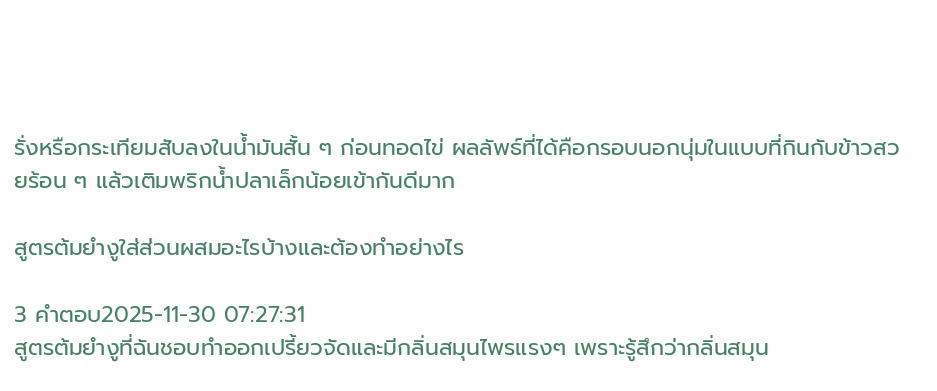รั่งหรือกระเทียมสับลงในน้ำมันสั้น ๆ ก่อนทอดไข่ ผลลัพธ์ที่ได้คือกรอบนอกนุ่มในแบบที่กินกับข้าวสวยร้อน ๆ แล้วเติมพริกน้ำปลาเล็กน้อยเข้ากันดีมาก

สูตรต้มยำงูใส่ส่วนผสมอะไรบ้างและต้องทำอย่างไร

3 คำตอบ2025-11-30 07:27:31
สูตรต้มยำงูที่ฉันชอบทำออกเปรี้ยวจัดและมีกลิ่นสมุนไพรแรงๆ เพราะรู้สึกว่ากลิ่นสมุน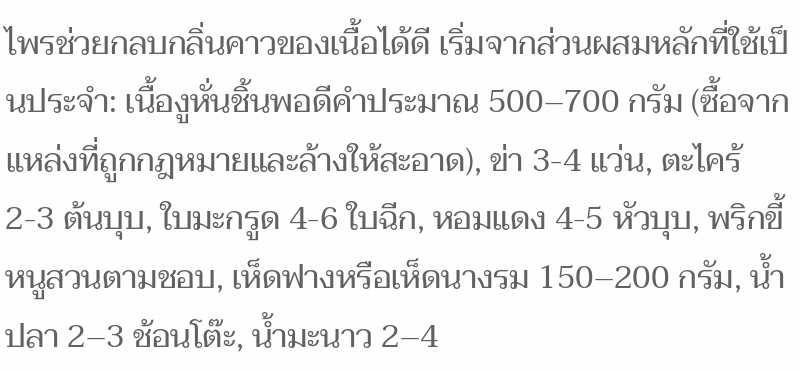ไพรช่วยกลบกลิ่นคาวของเนื้อได้ดี เริ่มจากส่วนผสมหลักที่ใช้เป็นประจำ: เนื้องูหั่นชิ้นพอดีคำประมาณ 500–700 กรัม (ซื้อจากแหล่งที่ถูกกฎหมายและล้างให้สะอาด), ข่า 3-4 แว่น, ตะไคร้ 2-3 ต้นบุบ, ใบมะกรูด 4-6 ใบฉีก, หอมแดง 4-5 หัวบุบ, พริกขี้หนูสวนตามชอบ, เห็ดฟางหรือเห็ดนางรม 150–200 กรัม, น้ำปลา 2–3 ช้อนโต๊ะ, น้ำมะนาว 2–4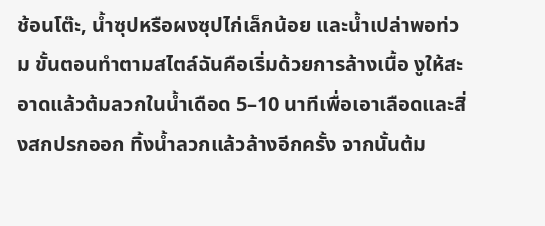ช้อนโต๊ะ, น้ำซุปหรือผงซุปไก่เล็กน้อย และน้ำเปล่าพอท่วม ขั้นตอนทำตามสไตล์ฉันคือเริ่มด้วยการล้างเนื้อ งูให้สะอาดแล้วต้มลวกในน้ำเดือด 5–10 นาทีเพื่อเอาเลือดและสิ่งสกปรกออก ทิ้งน้ำลวกแล้วล้างอีกครั้ง จากนั้นต้ม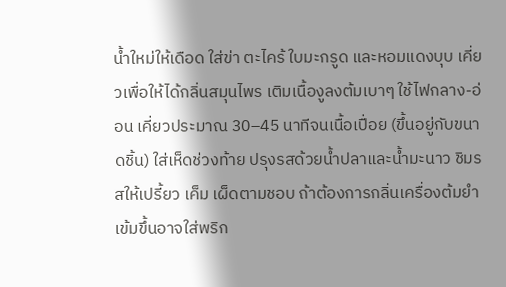น้ำใหม่ให้เดือด ใส่ข่า ตะไคร้ ใบมะกรูด และหอมแดงบุบ เคี่ยวเพื่อให้ได้กลิ่นสมุนไพร เติมเนื้องูลงต้มเบาๆ ใช้ไฟกลาง-อ่อน เคี่ยวประมาณ 30–45 นาทีจนเนื้อเปื่อย (ขึ้นอยู่กับขนาดชิ้น) ใส่เห็ดช่วงท้าย ปรุงรสด้วยน้ำปลาและน้ำมะนาว ชิมรสให้เปรี้ยว เค็ม เผ็ดตามชอบ ถ้าต้องการกลิ่นเครื่องต้มยำเข้มขึ้นอาจใส่พริก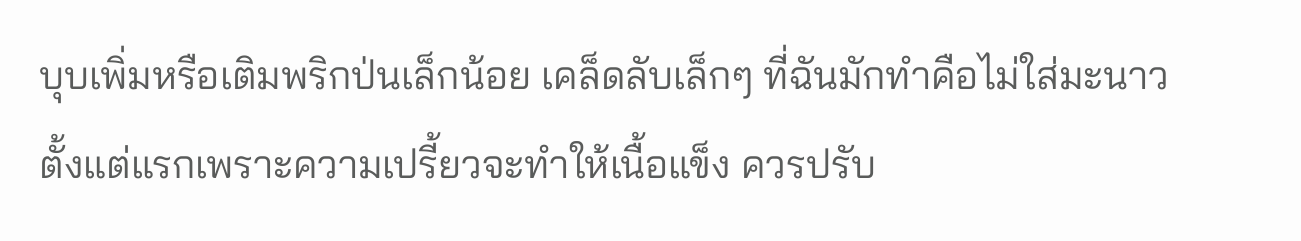บุบเพิ่มหรือเติมพริกป่นเล็กน้อย เคล็ดลับเล็กๆ ที่ฉันมักทำคือไม่ใส่มะนาวตั้งแต่แรกเพราะความเปรี้ยวจะทำให้เนื้อแข็ง ควรปรับ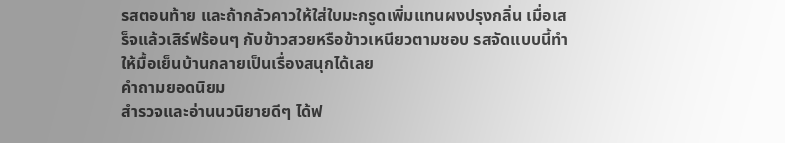รสตอนท้าย และถ้ากลัวคาวให้ใส่ใบมะกรูดเพิ่มแทนผงปรุงกลิ่น เมื่อเสร็จแล้วเสิร์ฟร้อนๆ กับข้าวสวยหรือข้าวเหนียวตามชอบ รสจัดแบบนี้ทำให้มื้อเย็นบ้านกลายเป็นเรื่องสนุกได้เลย
คำถามยอดนิยม
สำรวจและอ่านนวนิยายดีๆ ได้ฟ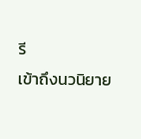รี
เข้าถึงนวนิยาย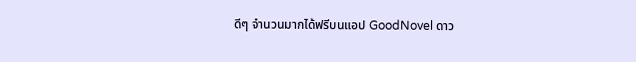ดีๆ จำนวนมากได้ฟรีบนแอป GoodNovel ดาว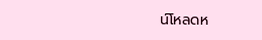น์โหลดห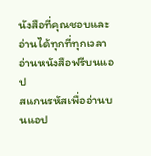นังสือที่คุณชอบและอ่านได้ทุกที่ทุกเวลา
อ่านหนังสือฟรีบนแอป
สแกนรหัสเพื่ออ่านบนแอป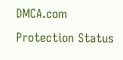DMCA.com Protection Status